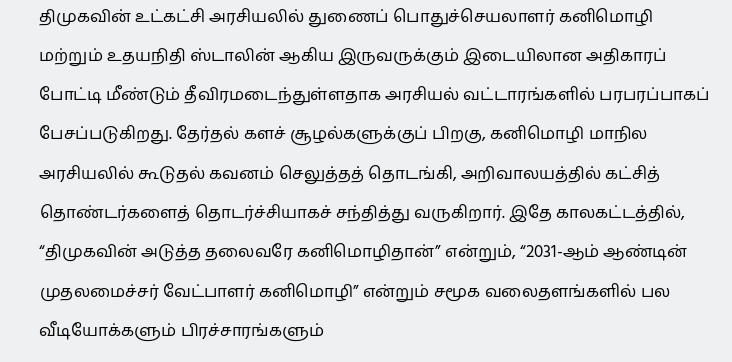திமுகவின் உட்கட்சி அரசியலில் துணைப் பொதுச்செயலாளர் கனிமொழி மற்றும் உதயநிதி ஸ்டாலின் ஆகிய இருவருக்கும் இடையிலான அதிகாரப் போட்டி மீண்டும் தீவிரமடைந்துள்ளதாக அரசியல் வட்டாரங்களில் பரபரப்பாகப் பேசப்படுகிறது. தேர்தல் களச் சூழல்களுக்குப் பிறகு, கனிமொழி மாநில அரசியலில் கூடுதல் கவனம் செலுத்தத் தொடங்கி, அறிவாலயத்தில் கட்சித் தொண்டர்களைத் தொடர்ச்சியாகச் சந்தித்து வருகிறார். இதே காலகட்டத்தில், “திமுகவின் அடுத்த தலைவரே கனிமொழிதான்” என்றும், “2031-ஆம் ஆண்டின் முதலமைச்சர் வேட்பாளர் கனிமொழி” என்றும் சமூக வலைதளங்களில் பல வீடியோக்களும் பிரச்சாரங்களும்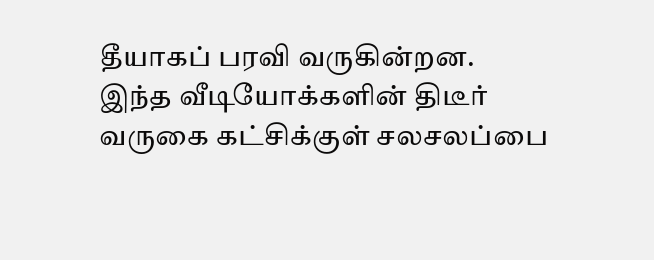தீயாகப் பரவி வருகின்றன.
இந்த வீடியோக்களின் திடீர் வருகை கட்சிக்குள் சலசலப்பை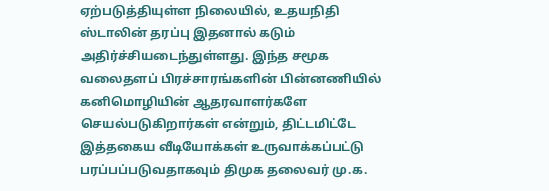ஏற்படுத்தியுள்ள நிலையில், உதயநிதி ஸ்டாலின் தரப்பு இதனால் கடும் அதிர்ச்சியடைந்துள்ளது. இந்த சமூக வலைதளப் பிரச்சாரங்களின் பின்னணியில் கனிமொழியின் ஆதரவாளர்களே செயல்படுகிறார்கள் என்றும், திட்டமிட்டே இத்தகைய வீடியோக்கள் உருவாக்கப்பட்டு பரப்பப்படுவதாகவும் திமுக தலைவர் மு.க.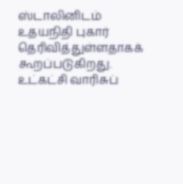ஸ்டாலினிடம் உதயநிதி புகார் தெரிவித்துள்ளதாகக் கூறப்படுகிறது. உட்கட்சி வாரிசுப்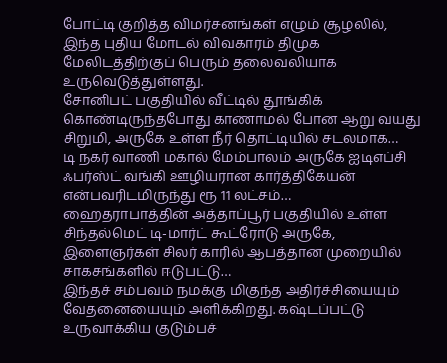போட்டி குறித்த விமர்சனங்கள் எழும் சூழலில், இந்த புதிய மோடல் விவகாரம் திமுக மேலிடத்திற்குப் பெரும் தலைவலியாக உருவெடுத்துள்ளது.
சோனிபட் பகுதியில் வீட்டில் தூங்கிக் கொண்டிருந்தபோது காணாமல் போன ஆறு வயது சிறுமி, அருகே உள்ள நீர் தொட்டியில் சடலமாக…
டி நகர் வாணி மகால் மேம்பாலம் அருகே ஐடிஎப்சி ஃபர்ஸ்ட் வங்கி ஊழியரான கார்த்திகேயன் என்பவரிடமிருந்து ரூ 11 லட்சம்…
ஹைதராபாத்தின் அத்தாப்பூர் பகுதியில் உள்ள சிந்தல்மெட் டி-மார்ட் கூட்ரோடு அருகே, இளைஞர்கள் சிலர் காரில் ஆபத்தான முறையில் சாகசங்களில் ஈடுபட்டு…
இந்தச் சம்பவம் நமக்கு மிகுந்த அதிர்ச்சியையும் வேதனையையும் அளிக்கிறது. கஷ்டப்பட்டு உருவாக்கிய குடும்பச்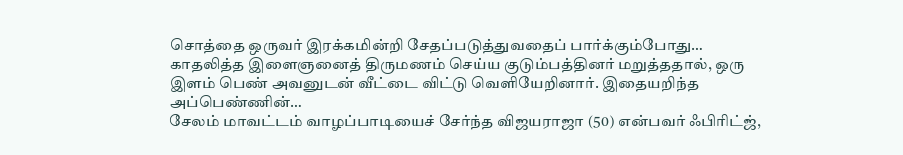சொத்தை ஒருவர் இரக்கமின்றி சேதப்படுத்துவதைப் பார்க்கும்போது…
காதலித்த இளைஞனைத் திருமணம் செய்ய குடும்பத்தினர் மறுத்ததால், ஒரு இளம் பெண் அவனுடன் வீட்டை விட்டு வெளியேறினார். இதையறிந்த அப்பெண்ணின்…
சேலம் மாவட்டம் வாழப்பாடியைச் சேர்ந்த விஜயராஜா (50) என்பவர் ஃபிரிட்ஜ்,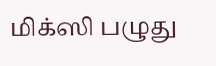மிக்ஸி பழுது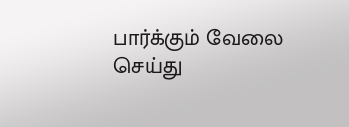பார்க்கும் வேலை செய்து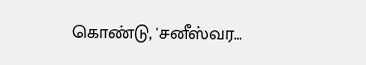கொண்டு, 'சனீஸ்வர…